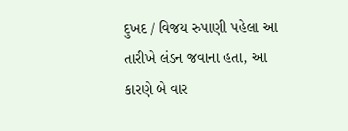દુખદ / વિજય રુપાણી પહેલા આ તારીખે લંડન જવાના હતા, આ કારણે બે વાર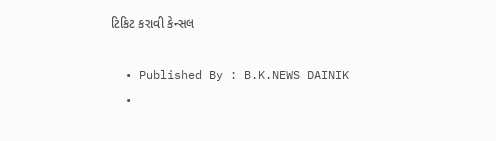ટિકિટ કરાવી કેન્સલ

  • Published By : B.K.NEWS DAINIK
  •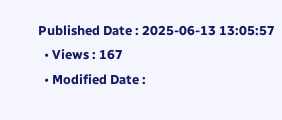Published Date : 2025-06-13 13:05:57
  • Views : 167
  • Modified Date :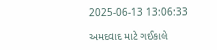2025-06-13 13:06:33

અમદવાદ માટે ગઈકાલે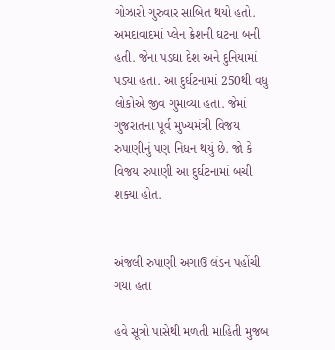ગોઝારો ગુરુવાર સાબિત થયો હતો. અમદાવાદમાં પ્લેન ક્રેશની ઘટના બની હતી. જેના પડઘા દેશ અને દુનિયામાં પડ્યા હતા. આ દુર્ઘટનામાં 250થી વધુ લોકોએ જીવ ગુમાવ્યા હતા. જેમાં ગુજરાતના પૂર્વ મુખ્યમંત્રી વિજય રુપાણીનું પણ નિધન થયું છે. જો કે વિજય રુપાણી આ દુર્ઘટનામાં બચી શક્યા હોત.


અંજલી રુપાણી અગાઉ લંડન પહોંચી ગયા હતા

હવે સૂત્રો પાસેથી મળતી માહિતી મુજબ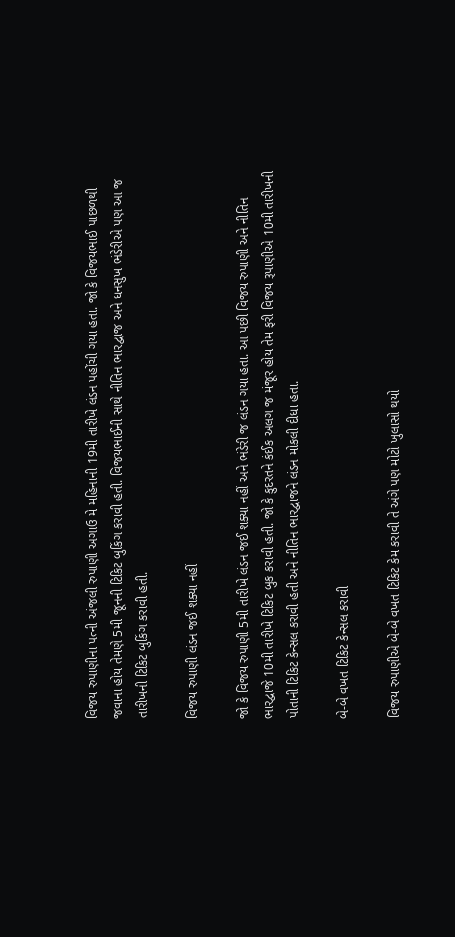વિજય રુપાણીના પત્ની અંજલી રુપાણી અગાઉ મે મહિનાની 19મી તારીખે લંડન પહોંચી ગયા હતા. જો કે વિજયભાઈ પાછળથી જવાના હોય તેમણે 5મી જૂનની ટિકિટ બુકિંગ કરાવી હતી. વિજયભાઈની સાથે નીતિન ભારદ્વાજ અને ધનસુખ ભંડેરીએ પણ આ જ તારીખની ટિકિટ બુકિંગ કરાવી હતી.

વિજય રુપાણી લંડન જઈ શક્યા નહીં

જો કે વિજય રુપાણી 5મી તારીખે લંડન જઈ શક્યા નહીં અને ભંડેરી જ લંડન ગયા હતા. આ પછી વિજય રુપાણી અને નીતિન ભારદ્વાજે 10મી તારીખે ટિકિટ બુક કરાવી હતી. જો કે કુદરતને કંઈક અલગ જ મંજૂર હોય તેમ ફરી વિજય રૂપાણીએ 10મી તારીખની પોતાની ટિકિટ કેન્સલ કરાવી હતી અને નીતિન ભારદ્વાજને લંડન મોકલી દીધા હતા.

બે-બે વખત ટિકિટ કેન્સલ કરાવી

વિજય રુપાણીએ બે-બે વખત ટિકિટ કેમ કરાવી તે અંગે પણ મોટો ખુલાસો થયો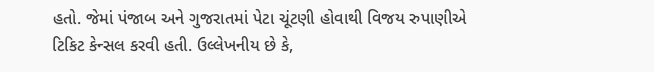હતો. જેમાં પંજાબ અને ગુજરાતમાં પેટા ચૂંટણી હોવાથી વિજય રુપાણીએ ટિકિટ કેન્સલ કરવી હતી. ઉલ્લેખનીય છે કે,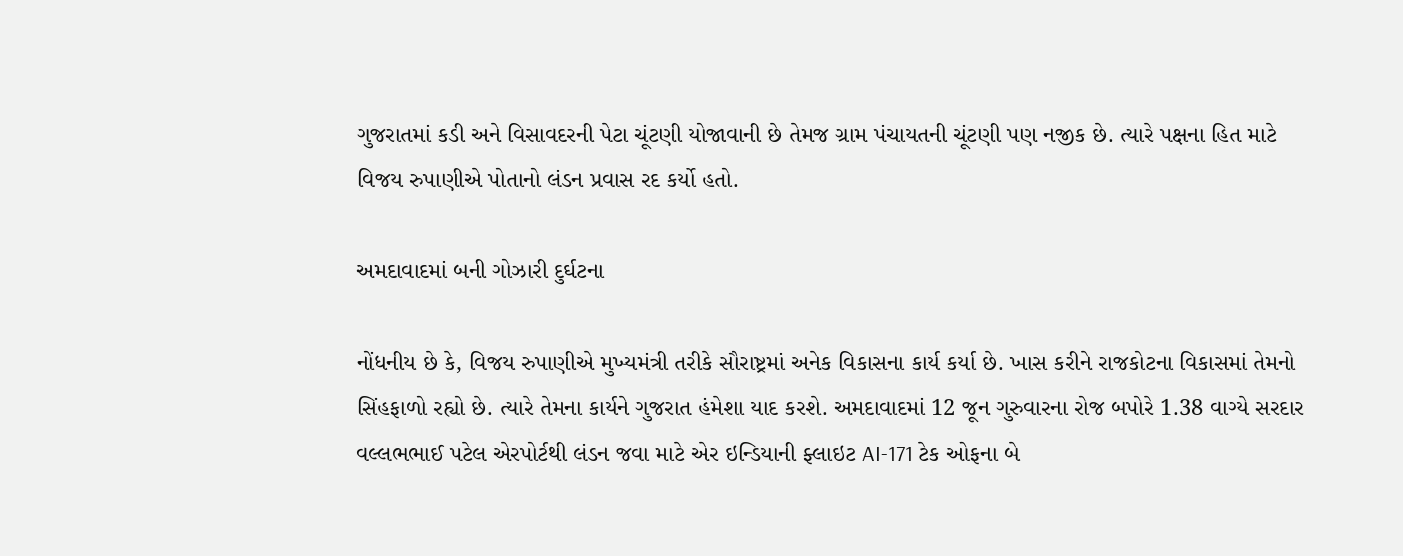ગુજરાતમાં કડી અને વિસાવદરની પેટા ચૂંટણી યોજાવાની છે તેમજ ગ્રામ પંચાયતની ચૂંટણી પણ નજીક છે. ત્યારે પક્ષના હિત માટે વિજય રુપાણીએ પોતાનો લંડન પ્રવાસ રદ કર્યો હતો.

અમદાવાદમાં બની ગોઝારી દુર્ઘટના

નોંધનીય છે કે, વિજય રુપાણીએ મુખ્યમંત્રી તરીકે સૌરાષ્ટ્રમાં અનેક વિકાસના કાર્ય કર્યા છે. ખાસ કરીને રાજકોટના વિકાસમાં તેમનો સિંહફાળો રહ્યો છે. ત્યારે તેમના કાર્યને ગુજરાત હંમેશા યાદ કરશે. અમદાવાદમાં 12 જૂન ગુરુવારના રોજ બપોરે 1.38 વાગ્યે સરદાર વલ્લભભાઈ પટેલ એરપોર્ટથી લંડન જવા માટે એર ઇન્ડિયાની ફ્લાઇટ AI-171 ટેક ઓફના બે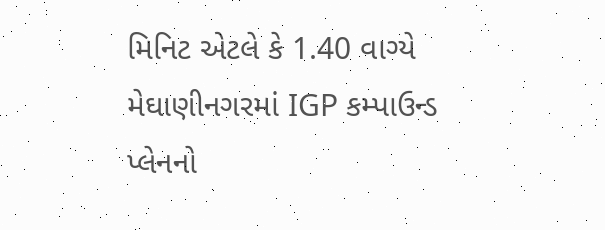મિનિટ એટલે કે 1.40 વાગ્યે મેઘાણીનગરમાં IGP કમ્પાઉન્ડ પ્લેનનો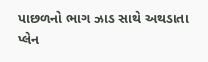પાછળનો ભાગ ઝાડ સાથે અથડાતા પ્લેન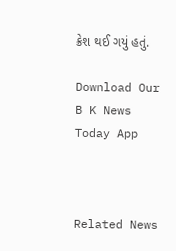ક્રેશ થઈ ગયું હતું.

Download Our B K News Today App



Related News